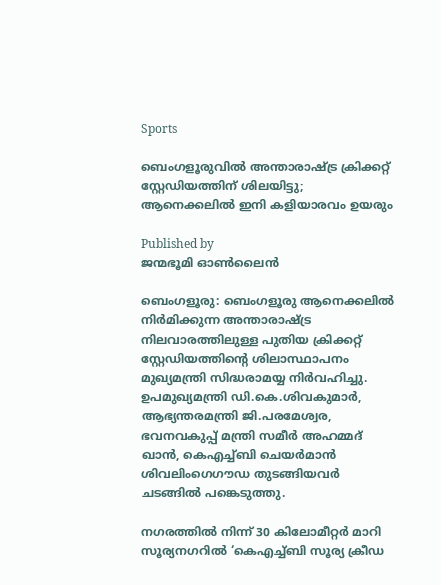Sports

ബെംഗളൂരുവില്‍ അന്താരാഷ്‌ട്ര ക്രിക്കറ്റ് സ്റ്റേഡിയത്തിന് ശിലയിട്ടു; ആനെക്കലില്‍ ഇനി കളിയാരവം ഉയരും

Published by
ജന്മഭൂമി ഓണ്‍ലൈന്‍

ബെംഗളൂരു: ബെംഗളൂരു ആനെക്കലില്‍ നിർമിക്കുന്ന അന്താരാഷ്‌ട്ര നിലവാരത്തിലുള്ള പുതിയ ക്രിക്കറ്റ് സ്റ്റേഡിയത്തിന്റെ ശിലാസ്ഥാപനം  മുഖ്യമന്ത്രി സിദ്ധരാമയ്യ നിർവഹിച്ചു. ഉപമുഖ്യമന്ത്രി ഡി.കെ.ശിവകുമാർ, ആഭ്യന്തരമന്ത്രി ജി.പരമേശ്വര, ഭവനവകുപ്പ് മന്ത്രി സമീർ അഹമ്മദ് ഖാൻ, കെഎച്ച്ബി ചെയർമാൻ ശിവലിംഗെഗൗഡ തുടങ്ങിയവർ ചടങ്ങിൽ പങ്കെടുത്തു.

നഗരത്തിൽ നിന്ന് 30 കിലോമീറ്റർ മാറി സൂര്യനഗറിൽ ‘കെഎച്ച്ബി സൂര്യ ക്രീഡ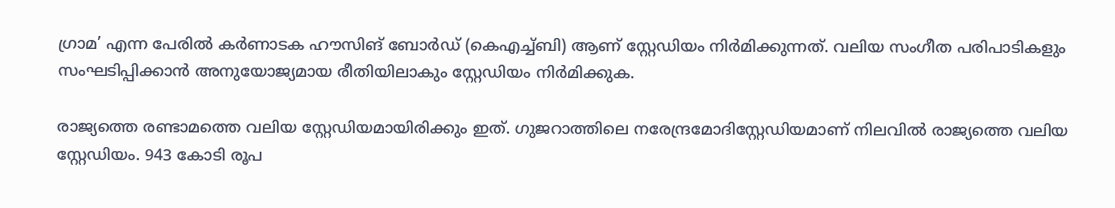ഗ്രാമ’ എന്ന പേരിൽ കർണാടക ഹൗസിങ് ബോർഡ് (കെഎച്ച്ബി) ആണ് സ്റ്റേഡിയം നിർമിക്കുന്നത്. വലിയ സംഗീത പരിപാടികളും സംഘടിപ്പിക്കാൻ അനുയോജ്യമായ രീതിയിലാകും സ്റ്റേഡിയം നിർമിക്കുക.

രാജ്യത്തെ രണ്ടാമത്തെ വലിയ സ്റ്റേഡിയമായിരിക്കും ഇത്. ഗുജറാത്തിലെ നരേന്ദ്രമോദിസ്റ്റേഡിയമാണ് നിലവിൽ രാജ്യത്തെ വലിയ സ്റ്റേഡിയം. 943 കോടി രൂപ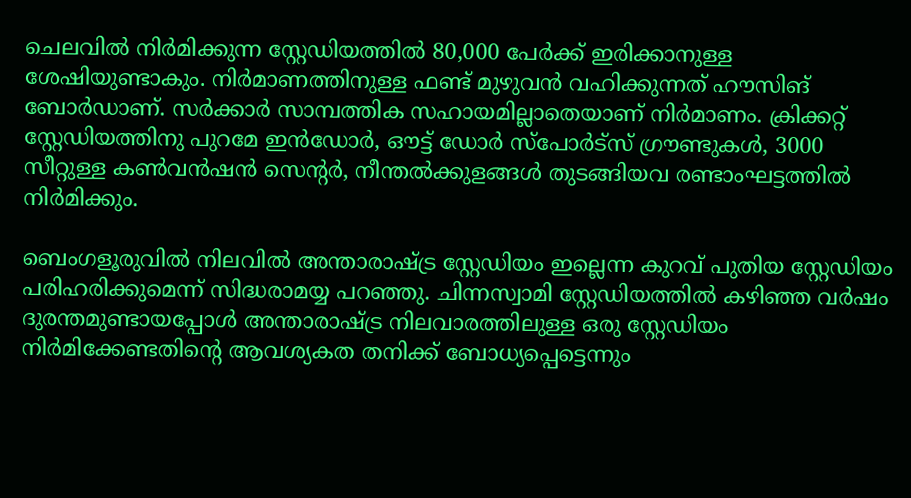ചെലവിൽ നിർമിക്കുന്ന സ്റ്റേഡിയത്തിൽ 80,000 പേർക്ക് ഇരിക്കാനുള്ള ശേഷിയുണ്ടാകും. നിർമാണത്തിനുള്ള ഫണ്ട് മുഴുവൻ വഹിക്കുന്നത് ഹൗസിങ് ബോർഡാണ്. സർക്കാർ സാമ്പത്തിക സഹായമില്ലാതെയാണ് നിർമാണം. ക്രിക്കറ്റ് സ്റ്റേഡിയത്തിനു പുറമേ ഇൻഡോർ, ഔട്ട് ഡോർ സ്പോർട്സ് ഗ്രൗണ്ടുകൾ, 3000 സീറ്റുള്ള കൺവൻഷൻ സെന്റർ, നീന്തൽക്കുളങ്ങൾ തുടങ്ങിയവ രണ്ടാംഘട്ടത്തിൽ നിർമിക്കും.

ബെംഗളൂരുവിൽ നിലവിൽ അന്താരാഷ്‌ട്ര സ്റ്റേഡിയം ഇല്ലെന്ന കുറവ് പുതിയ സ്റ്റേഡിയം പരിഹരിക്കുമെന്ന് സിദ്ധരാമയ്യ പറഞ്ഞു. ചിന്നസ്വാമി സ്റ്റേഡിയത്തിൽ കഴിഞ്ഞ വർഷം ദുരന്തമുണ്ടായപ്പോൾ അന്താരാഷ്‌ട്ര നിലവാരത്തിലുള്ള ഒരു സ്റ്റേഡിയം നിർമിക്കേണ്ടതിന്റെ ആവശ്യകത തനിക്ക് ബോധ്യപ്പെട്ടെന്നും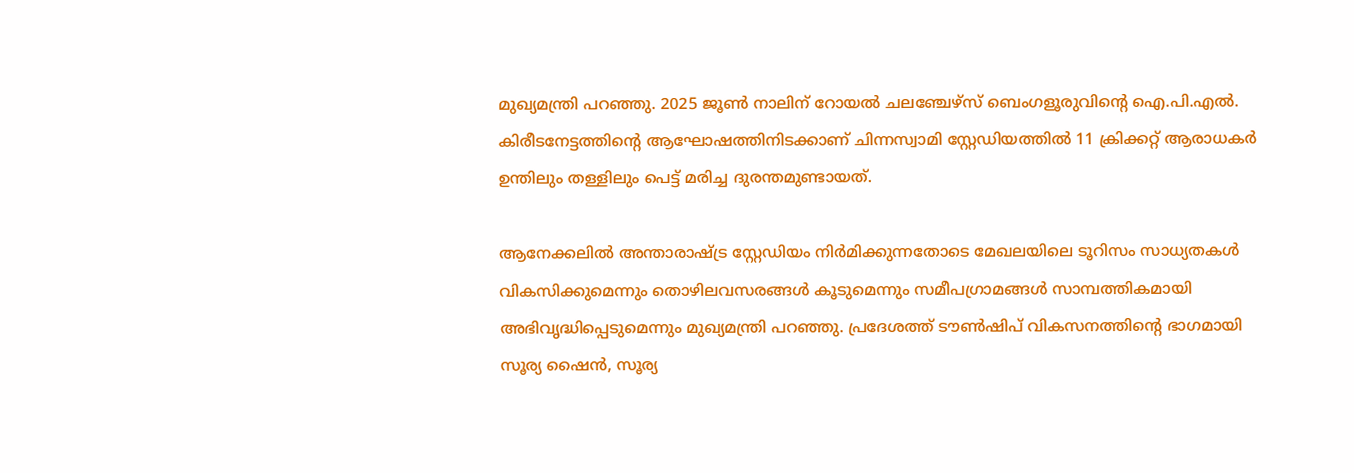മുഖ്യമന്ത്രി പറഞ്ഞു. 2025 ജൂൺ നാലിന് റോയൽ ചലഞ്ചേഴ്‌സ് ബെംഗളൂരുവിന്റെ ഐ.പി.എൽ. കിരീടനേട്ടത്തിന്റെ ആഘോഷത്തിനിടക്കാണ് ചിന്നസ്വാമി സ്റ്റേഡിയത്തിൽ 11 ക്രിക്കറ്റ് ആരാധകർ ഉന്തിലും തള്ളിലും പെട്ട് മരിച്ച ദുരന്തമുണ്ടായത്.

ആനേക്കലിൽ അന്താരാഷ്‌ട്ര സ്റ്റേഡിയം നിർമിക്കുന്നതോടെ മേഖലയിലെ ടൂറിസം സാധ്യതകൾ വികസിക്കുമെന്നും തൊഴിലവസരങ്ങള്‍ കൂടുമെന്നും സമീപഗ്രാമങ്ങൾ സാമ്പത്തികമായി അഭിവൃദ്ധിപ്പെടുമെന്നും മുഖ്യമന്ത്രി പറഞ്ഞു. പ്രദേശത്ത് ടൗൺഷിപ് വികസനത്തിന്റെ ഭാഗമായി സൂര്യ ഷൈൻ, സൂര്യ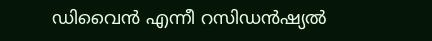ഡിവൈൻ എന്നീ റസിഡൻഷ്യൽ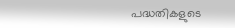പദ്ധതികളുടെ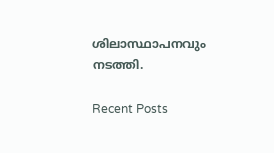ശിലാസ്ഥാപനവും നടത്തി.

Recent Posts